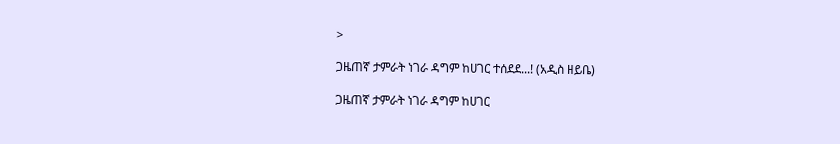>

ጋዜጠኛ ታምራት ነገራ ዳግም ከሀገር ተሰደደ...! (አዲስ ዘይቤ)

ጋዜጠኛ ታምራት ነገራ ዳግም ከሀገር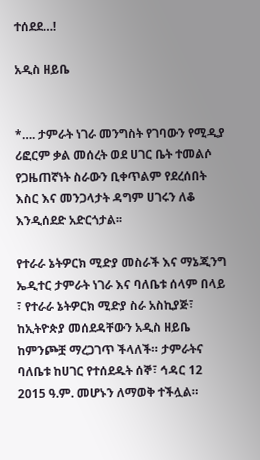ተሰደደ…!

አዲስ ዘይቤ


*…. ታምራት ነገራ መንግስት የገባውን የሚዲያ ሪፎርም ቃል መሰረት ወደ ሀገር ቤት ተመልሶ የጋዜጠኛነት ስራውን ቢቀጥልም የደረሰበት እስር እና መንጋላታት ዳግም ሀገሩን ለቆ እንዲሰደድ አድርጎታል፡፡

የተራራ ኔትዎርክ ሚድያ መስራች እና ማኔጂንግ ኤዲተር ታምራት ነገራ እና ባለቤቱ ሰላም በላይ ፣ የተራራ ኔትዎርክ ሚድያ ስራ አስኪያጅ፣ ከኢትዮጵያ መሰደዳቸውን አዲስ ዘይቤ ከምንጮቿ ማረጋገጥ ችላለች። ታምራትና ባለቤቱ ከሀገር የተሰደዱት ሰኞ፣ ኅዳር 12 2015 ዓ.ም. መሆኑን ለማወቅ ተችሏል።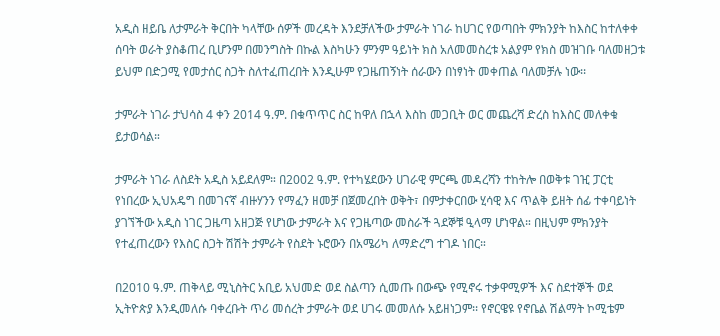አዲስ ዘይቤ ለታምራት ቅርበት ካላቸው ሰዎች መረዳት እንደቻለችው ታምራት ነገራ ከሀገር የወጣበት ምክንያት ከእስር ከተለቀቀ ሰባት ወራት ያስቆጠረ ቢሆንም በመንግስት በኩል እስካሁን ምንም ዓይነት ክስ አለመመስረቱ አልያም የክስ መዝገቡ ባለመዘጋቱ ይህም በድጋሚ የመታሰር ስጋት ስለተፈጠረበት እንዲሁም የጋዜጠኝነት ሰራውን በነፃነት መቀጠል ባለመቻሉ ነው፡፡

ታምራት ነገራ ታህሳስ 4 ቀን 2014 ዓ.ም. በቁጥጥር ስር ከዋለ በኋላ እስከ መጋቢት ወር መጨረሻ ድረስ ከእስር መለቀቁ ይታወሳል።

ታምራት ነገራ ለስደት አዲስ አይደለም። በ2002 ዓ.ም. የተካሄደውን ሀገራዊ ምርጫ መዳረሻን ተከትሎ በወቅቱ ገዢ ፓርቲ የነበረው ኢህአዴግ በመገናኛ ብዙሃንን የማፈን ዘመቻ በጀመረበት ወቅት፣ በምታቀርበው ሂሳዊ እና ጥልቅ ይዘት ሰፊ ተቀባይነት ያገኘችው አዲስ ነገር ጋዜጣ አዘጋጅ የሆነው ታምራት እና የጋዜጣው መስራች ጓደኞቹ ዒላማ ሆነዋል። በዚህም ምክንያት የተፈጠረውን የእስር ስጋት ሽሽት ታምራት የስደት ኑሮውን በአሜሪካ ለማድረግ ተገዶ ነበር።

በ2010 ዓ.ም. ጠቅላይ ሚኒስትር አቢይ አህመድ ወደ ስልጣን ሲመጡ በውጭ የሚኖሩ ተቃዋሚዎች እና ስደተኞች ወደ ኢትዮጵያ እንዲመለሱ ባቀረቡት ጥሪ መሰረት ታምራት ወደ ሀገሩ መመለሱ አይዘነጋም፡፡ የኖርዌዩ የኖቤል ሽልማት ኮሚቴም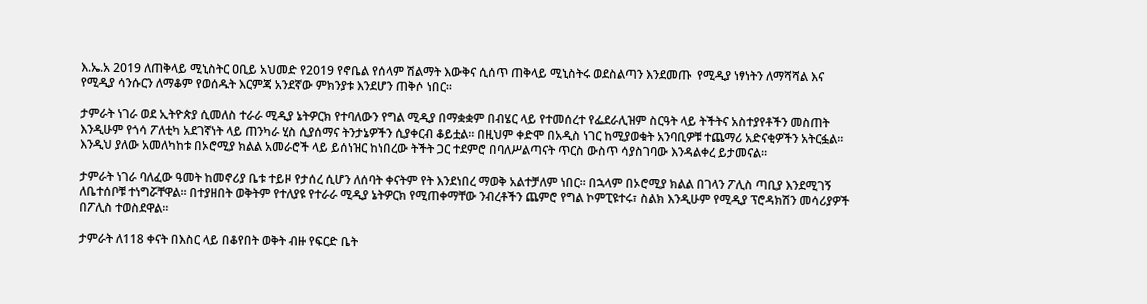እ.ኤ.አ 2019 ለጠቅላይ ሚኒስትር ዐቢይ አህመድ የ2019 የኖቤል የሰላም ሽልማት እውቅና ሲሰጥ ጠቅላይ ሚኒስትሩ ወደስልጣን እንደመጡ  የሚዲያ ነፃነትን ለማሻሻል እና የሚዲያ ሳንሱርን ለማቆም የወሰዱት እርምጃ አንደኛው ምክንያቱ እንደሆን ጠቅሶ ነበር፡፡

ታምራት ነገራ ወደ ኢትዮጵያ ሲመለስ ተራራ ሚዲያ ኔትዎርክ የተባለውን የግል ሚዲያ በማቋቋም በብሄር ላይ የተመሰረተ የፌደራሊዝም ስርዓት ላይ ትችትና አስተያየቶችን መስጠት እንዲሁም የጎሳ ፖለቲካ አደገኛነት ላይ ጠንካራ ሂስ ሲያሰማና ትንታኔዎችን ሲያቀርብ ቆይቷል። በዚህም ቀድሞ በአዲስ ነገር ከሚያወቁት አንባቢዎቹ ተጨማሪ አድናቂዎችን አትርፏል፡፡ እንዲህ ያለው አመለካከቱ በኦሮሚያ ክልል አመራሮች ላይ ይሰነዝር ከነበረው ትችት ጋር ተደምሮ በባለሥልጣናት ጥርስ ውስጥ ሳያስገባው እንዳልቀረ ይታመናል።

ታምራት ነገራ ባለፈው ዓመት ከመኖሪያ ቤቱ ተይዞ የታሰረ ሲሆን ለሰባት ቀናትም የት እንደነበረ ማወቅ አልተቻለም ነበር። በኋላም በኦሮሚያ ክልል በገላን ፖሊስ ጣቢያ እንደሚገኝ ለቤተሰቦቹ ተነግሯቸዋል። በተያዘበት ወቅትም የተለያዩ የተራራ ሚዲያ ኔትዎርክ የሚጠቀማቸው ንብረቶችን ጨምሮ የግል ኮምፒዩተሩ፣ ስልክ እንዲሁም የሚዲያ ፕሮዳክሽን መሳሪያዎች በፖሊስ ተወስደዋል።

ታምራት ለ118 ቀናት በእስር ላይ በቆየበት ወቅት ብዙ የፍርድ ቤት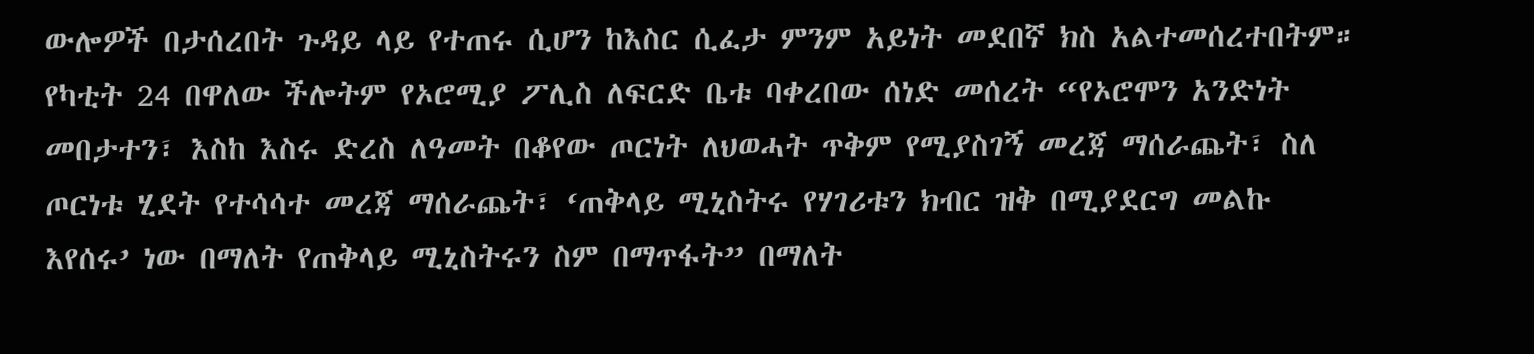ውሎዎች በታሰረበት ጉዳይ ላይ የተጠሩ ሲሆን ከእስር ሲፈታ ምንም አይነት መደበኛ ክስ አልተመሰረተበትም። የካቲት 24 በዋለው ችሎትም የኦሮሚያ ፖሊስ ለፍርድ ቤቱ ባቀረበው ሰነድ መሰረት “የኦሮሞን አንድነት መበታተን፣ እስከ እስሩ ድረስ ለዓመት በቆየው ጦርነት ለህወሓት ጥቅም የሚያስገኝ መረጃ ማሰራጨት፣ ስለ ጦርነቱ ሂደት የተሳሳተ መረጃ ማሰራጨት፣ ‘ጠቅላይ ሚኒስትሩ የሃገሪቱን ክብር ዝቅ በሚያደርግ መልኩ እየሰሩ’ ነው በማለት የጠቅላይ ሚኒስትሩን ስም በማጥፋት” በማለት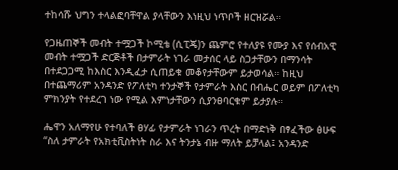ተከሳሹ ህግን ተላልፎባቸዋል ያላቸውን እነዚህ ነጥቦች ዘርዝሯል።

የጋዜጠኞች መብት ተሟጋች ኮሚቴ (ሲፒጄ)ን ጨምሮ የተለያዩ የሙያ እና የሰብአዊ መብት ተሟጋች ድርጅቶች በታምራት ነገራ መታሰር ላይ ስጋታቸውን በማንሳት በተደጋጋሚ ከእስር እንዲፈታ ሲጠይቁ መቆየታቸውም ይታወሳል። ከዚህ በተጨማሪም አንዳንድ የፖለቲካ ተንታኞች የታምራት እስር በብሔር ወይም በፖለቲካ ምክንያት የተደረገ ነው የሚል እምነታቸውን ሲያንፀባርቁም ይታያሉ።

ሔዋን አለማየሁ የተባለች ፀሃፊ የታምራት ነገራን ጥረት በማድነቅ በፃፈችው ፅሁፍ “ስለ ታምራት የአክቲቪስትነት ስራ እና ትንታኔ ብዙ ማለት ይቻላል፤ አንዳንድ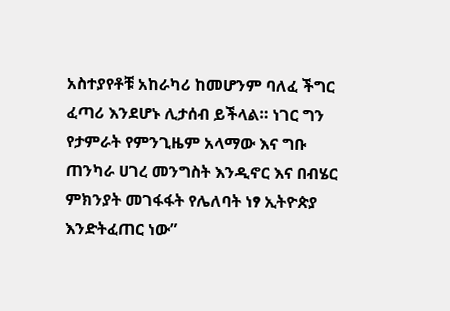አስተያየቶቹ አከራካሪ ከመሆንም ባለፈ ችግር ፈጣሪ እንደሆኑ ሊታሰብ ይችላል። ነገር ግን የታምራት የምንጊዜም አላማው እና ግቡ ጠንካራ ሀገረ መንግስት እንዲኖር እና በብሄር ምክንያት መገፋፋት የሌለባት ነፃ ኢትዮጵያ እንድትፈጠር ነው”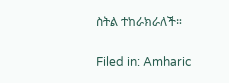ስትል ተከራክራለች።

Filed in: Amharic